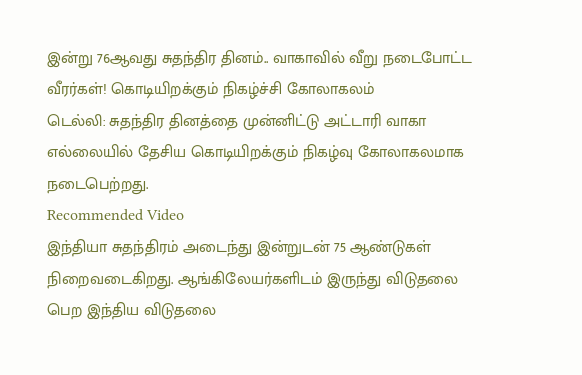இன்று 76ஆவது சுதந்திர தினம்.. வாகாவில் வீறு நடைபோட்ட வீரர்கள்! கொடியிறக்கும் நிகழ்ச்சி கோலாகலம்
டெல்லி: சுதந்திர தினத்தை முன்னிட்டு அட்டாரி வாகா எல்லையில் தேசிய கொடியிறக்கும் நிகழ்வு கோலாகலமாக நடைபெற்றது.
Recommended Video
இந்தியா சுதந்திரம் அடைந்து இன்றுடன் 75 ஆண்டுகள் நிறைவடைகிறது. ஆங்கிலேயர்களிடம் இருந்து விடுதலை பெற இந்திய விடுதலை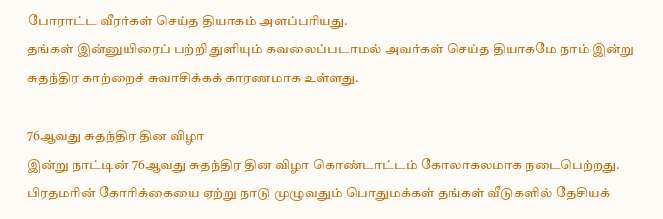போராட்ட வீரர்கள் செய்த தியாகம் அளப்பரியது.
தங்கள் இன்னுயிரைப் பற்றி துளியும் கவலைப்படாமல் அவர்கள் செய்த தியாகமே நாம் இன்று சுதந்திர காற்றைச் சுவாசிக்கக் காரணமாக உள்ளது.

76ஆவது சுதந்திர தின விழா
இன்று நாட்டின் 76ஆவது சுதந்திர தின விழா கொண்டாட்டம் கோலாகலமாக நடைபெற்றது. பிரதமரின் கோரிக்கையை ஏற்று நாடு முழுவதும் பொதுமக்கள் தங்கள் வீடுகளில் தேசியக்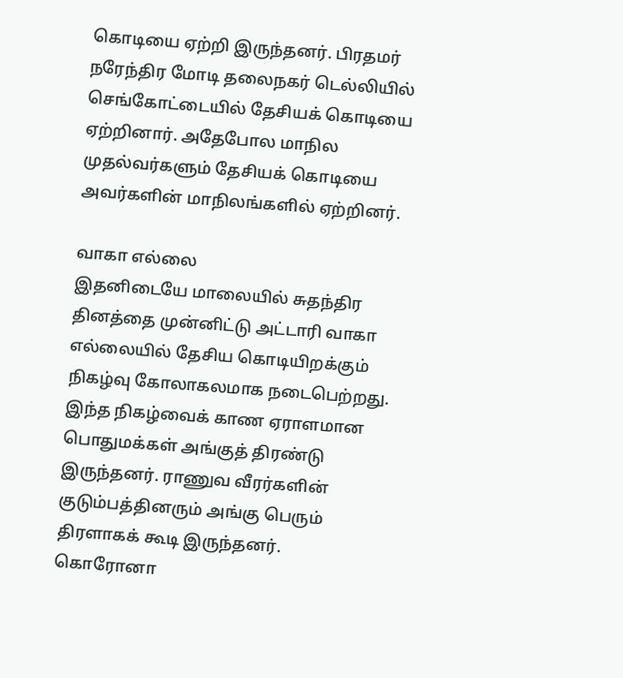கொடியை ஏற்றி இருந்தனர். பிரதமர் நரேந்திர மோடி தலைநகர் டெல்லியில் செங்கோட்டையில் தேசியக் கொடியை ஏற்றினார். அதேபோல மாநில முதல்வர்களும் தேசியக் கொடியை அவர்களின் மாநிலங்களில் ஏற்றினர்.

வாகா எல்லை
இதனிடையே மாலையில் சுதந்திர தினத்தை முன்னிட்டு அட்டாரி வாகா எல்லையில் தேசிய கொடியிறக்கும் நிகழ்வு கோலாகலமாக நடைபெற்றது. இந்த நிகழ்வைக் காண ஏராளமான பொதுமக்கள் அங்குத் திரண்டு இருந்தனர். ராணுவ வீரர்களின் குடும்பத்தினரும் அங்கு பெரும் திரளாகக் கூடி இருந்தனர். கொரோனா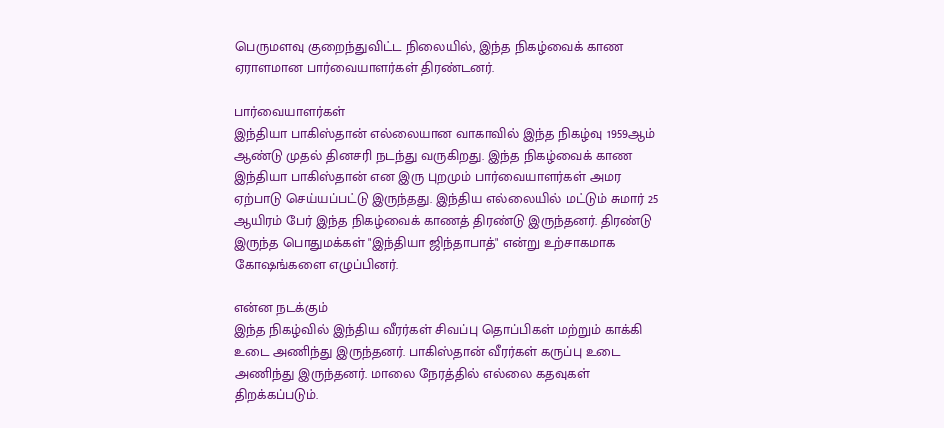பெருமளவு குறைந்துவிட்ட நிலையில், இந்த நிகழ்வைக் காண ஏராளமான பார்வையாளர்கள் திரண்டனர்.

பார்வையாளர்கள்
இந்தியா பாகிஸ்தான் எல்லையான வாகாவில் இந்த நிகழ்வு 1959ஆம் ஆண்டு முதல் தினசரி நடந்து வருகிறது. இந்த நிகழ்வைக் காண இந்தியா பாகிஸ்தான் என இரு புறமும் பார்வையாளர்கள் அமர ஏற்பாடு செய்யப்பட்டு இருந்தது. இந்திய எல்லையில் மட்டும் சுமார் 25 ஆயிரம் பேர் இந்த நிகழ்வைக் காணத் திரண்டு இருந்தனர். திரண்டு இருந்த பொதுமக்கள் "இந்தியா ஜிந்தாபாத்" என்று உற்சாகமாக கோஷங்களை எழுப்பினர்.

என்ன நடக்கும்
இந்த நிகழ்வில் இந்திய வீரர்கள் சிவப்பு தொப்பிகள் மற்றும் காக்கி உடை அணிந்து இருந்தனர். பாகிஸ்தான் வீரர்கள் கருப்பு உடை அணிந்து இருந்தனர். மாலை நேரத்தில் எல்லை கதவுகள் திறக்கப்படும்.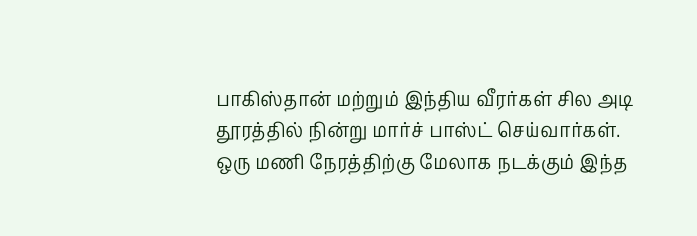பாகிஸ்தான் மற்றும் இந்திய வீரர்கள் சில அடி தூரத்தில் நின்று மார்ச் பாஸ்ட் செய்வார்கள். ஒரு மணி நேரத்திற்கு மேலாக நடக்கும் இந்த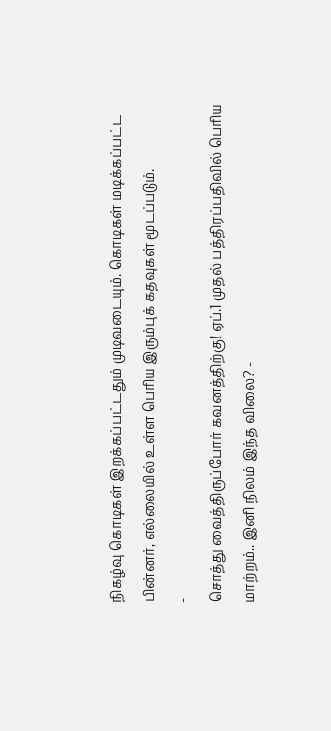நிகழ்வு கொடிகள் இறக்கப்பட்டதும் முடிவடையும். கொடிகள் மடிக்கப்பட்ட பின்னர், எல்லையில் உள்ள பெரிய இரும்புக் கதவுகள் மூடப்படும்.
-
சொத்து வைத்திருப்போர் கவனத்திற்கு! ஏப்.1 முதல் பத்திரப்பதிவில் பெரிய மாற்றம்.. இனி நிலம் இந்த விலை? -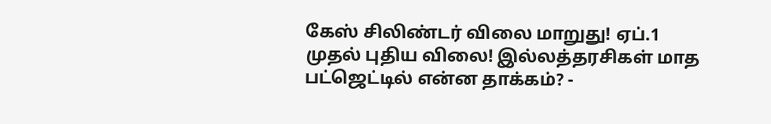கேஸ் சிலிண்டர் விலை மாறுது! ஏப்.1 முதல் புதிய விலை! இல்லத்தரசிகள் மாத பட்ஜெட்டில் என்ன தாக்கம்? -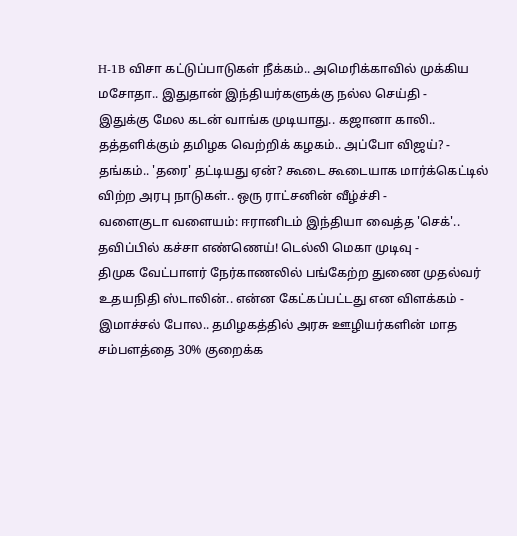H-1B விசா கட்டுப்பாடுகள் நீக்கம்.. அமெரிக்காவில் முக்கிய மசோதா.. இதுதான் இந்தியர்களுக்கு நல்ல செய்தி -
இதுக்கு மேல கடன் வாங்க முடியாது.. கஜானா காலி.. தத்தளிக்கும் தமிழக வெற்றிக் கழகம்.. அப்போ விஜய்? -
தங்கம்.. 'தரை' தட்டியது ஏன்? கூடை கூடையாக மார்க்கெட்டில் விற்ற அரபு நாடுகள்.. ஒரு ராட்சனின் வீழ்ச்சி -
வளைகுடா வளையம்: ஈரானிடம் இந்தியா வைத்த 'செக்'.. தவிப்பில் கச்சா எண்ணெய்! டெல்லி மெகா முடிவு -
திமுக வேட்பாளர் நேர்காணலில் பங்கேற்ற துணை முதல்வர் உதயநிதி ஸ்டாலின்.. என்ன கேட்கப்பட்டது என விளக்கம் -
இமாச்சல் போல.. தமிழகத்தில் அரசு ஊழியர்களின் மாத சம்பளத்தை 30% குறைக்க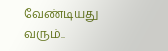வேண்டியது வரும்..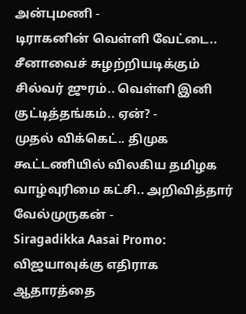அன்புமணி -
டிராகனின் வெள்ளி வேட்டை.. சீனாவைச் சுழற்றியடிக்கும் சில்வர் ஜுரம்.. வெள்ளி இனி குட்டித்தங்கம்.. ஏன்? -
முதல் விக்கெட்.. திமுக கூட்டணியில் விலகிய தமிழக வாழ்வுரிமை கட்சி.. அறிவித்தார் வேல்முருகன் -
Siragadikka Aasai Promo: விஜயாவுக்கு எதிராக ஆதாரத்தை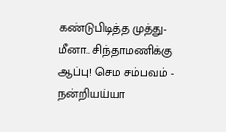கண்டுபிடித்த முத்து- மீனா.. சிந்தாமணிக்கு ஆப்பு! செம சம்பவம் -
நன்றியய்யா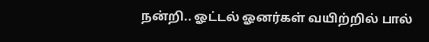நன்றி.. ஓட்டல் ஓனர்கள் வயிற்றில் பால்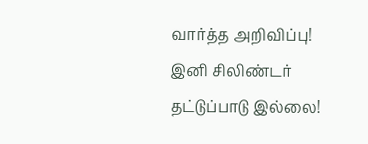வார்த்த அறிவிப்பு! இனி சிலிண்டர் தட்டுப்பாடு இல்லை!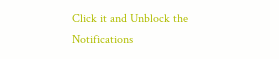Click it and Unblock the Notifications